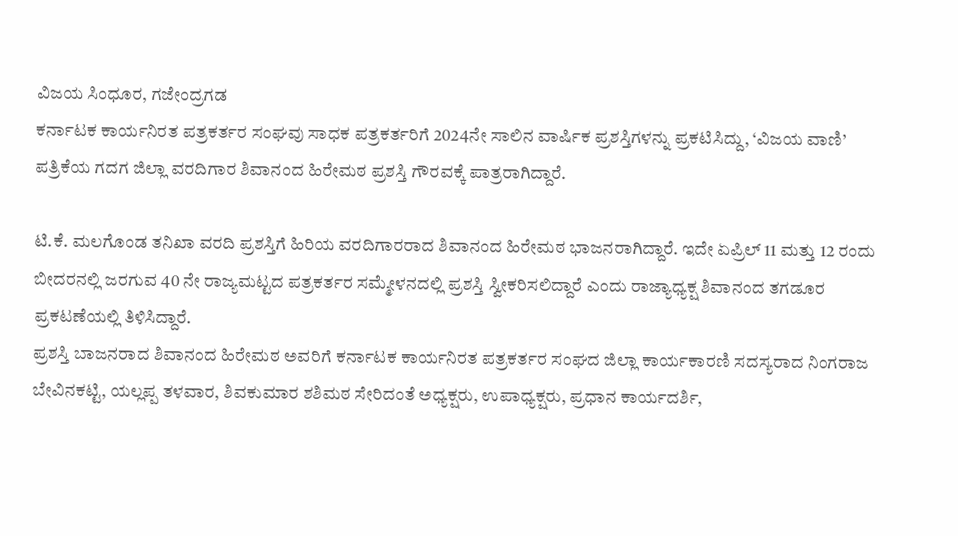ವಿಜಯ ಸಿಂಧೂರ, ಗಜೇಂದ್ರಗಡ
ಕರ್ನಾಟಕ ಕಾರ್ಯನಿರತ ಪತ್ರಕರ್ತರ ಸಂಘವು ಸಾಧಕ ಪತ್ರಕರ್ತರಿಗೆ 2024ನೇ ಸಾಲಿನ ವಾರ್ಷಿಕ ಪ್ರಶಸ್ತಿಗಳನ್ನು ಪ್ರಕಟಿಸಿದ್ದು, ‘ವಿಜಯ ವಾಣಿ’ ಪತ್ರಿಕೆಯ ಗದಗ ಜಿಲ್ಲಾ ವರದಿಗಾರ ಶಿವಾನಂದ ಹಿರೇಮಠ ಪ್ರಶಸ್ತಿ ಗೌರವಕ್ಕೆ ಪಾತ್ರರಾಗಿದ್ದಾರೆ.

ಟಿ.ಕೆ. ಮಲಗೊಂಡ ತನಿಖಾ ವರದಿ ಪ್ರಶಸ್ತಿಗೆ ಹಿರಿಯ ವರದಿಗಾರರಾದ ಶಿವಾನಂದ ಹಿರೇಮಠ ಭಾಜನರಾಗಿದ್ದಾರೆ. ಇದೇ ಏಪ್ರಿಲ್ 11 ಮತ್ತು 12 ರಂದು ಬೀದರನಲ್ಲಿ ಜರಗುವ 40 ನೇ ರಾಜ್ಯಮಟ್ಟದ ಪತ್ರಕರ್ತರ ಸಮ್ಮೇಳನದಲ್ಲಿ ಪ್ರಶಸ್ತಿ ಸ್ವೀಕರಿಸಲಿದ್ದಾರೆ ಎಂದು ರಾಜ್ಯಾಧ್ಯಕ್ಷ ಶಿವಾನಂದ ತಗಡೂರ ಪ್ರಕಟಣೆಯಲ್ಲಿ ತಿಳಿಸಿದ್ದಾರೆ.
ಪ್ರಶಸ್ತಿ ಬಾಜನರಾದ ಶಿವಾನಂದ ಹಿರೇಮಠ ಅವರಿಗೆ ಕರ್ನಾಟಕ ಕಾರ್ಯನಿರತ ಪತ್ರಕರ್ತರ ಸಂಘದ ಜಿಲ್ಲಾ ಕಾರ್ಯಕಾರಣಿ ಸದಸ್ಯರಾದ ನಿಂಗರಾಜ ಬೇವಿನಕಟ್ಟಿ, ಯಲ್ಲಪ್ಪ ತಳವಾರ, ಶಿವಕುಮಾರ ಶಶಿಮಠ ಸೇರಿದಂತೆ ಅಧ್ಯಕ್ಷರು, ಉಪಾಧ್ಯಕ್ಷರು, ಪ್ರಧಾನ ಕಾರ್ಯದರ್ಶಿ,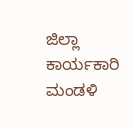ಜಿಲ್ಲಾ ಕಾರ್ಯಕಾರಿ ಮಂಡಳಿ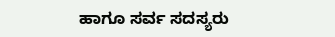ಹಾಗೂ ಸರ್ವ ಸದಸ್ಯರು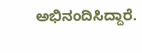ಅಭಿನಂದಿಸಿದ್ದಾರೆ.